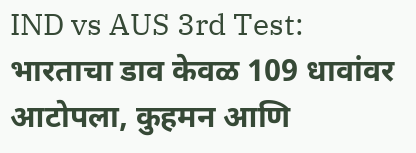IND vs AUS 3rd Test: भारताचा डाव केवळ 109 धावांवर आटोपला, कुहमन आणि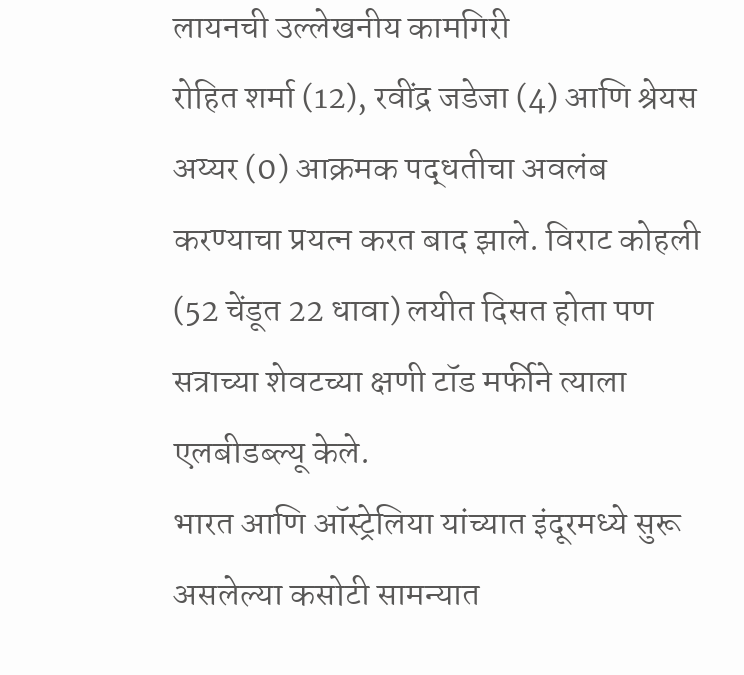लायनची उल्लेखनीय कामगिरी
रोहित शर्मा (12), रवींद्र जडेजा (4) आणि श्रेयस अय्यर (0) आक्रमक पद्धतीचा अवलंब करण्याचा प्रयत्न करत बाद झाले. विराट कोहली (52 चेंडूत 22 धावा) लयीत दिसत होता पण सत्राच्या शेवटच्या क्षणी टॉड मर्फीने त्याला एलबीडब्ल्यू केले.
भारत आणि ऑस्ट्रेलिया यांच्यात इंदूरमध्ये सुरू असलेल्या कसोटी सामन्यात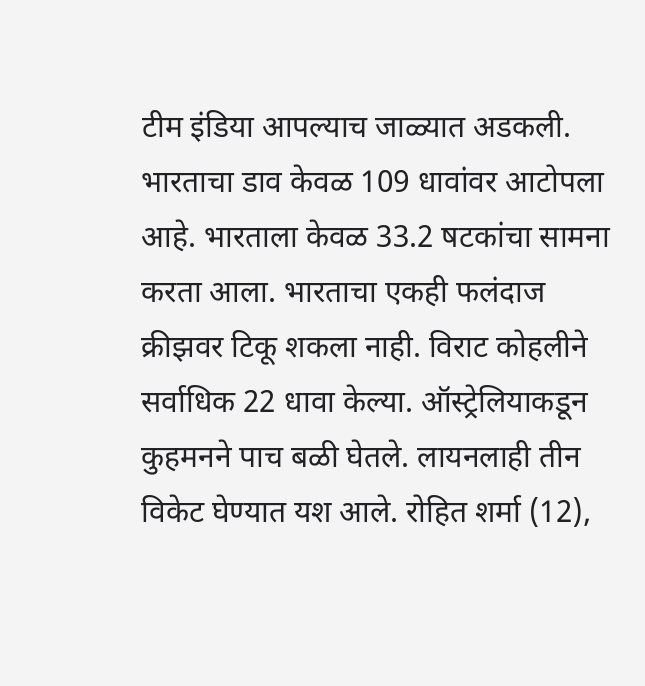टीम इंडिया आपल्याच जाळ्यात अडकली. भारताचा डाव केवळ 109 धावांवर आटोपला आहे. भारताला केवळ 33.2 षटकांचा सामना करता आला. भारताचा एकही फलंदाज क्रीझवर टिकू शकला नाही. विराट कोहलीने सर्वाधिक 22 धावा केल्या. ऑस्ट्रेलियाकडून कुहमनने पाच बळी घेतले. लायनलाही तीन विकेट घेण्यात यश आले. रोहित शर्मा (12),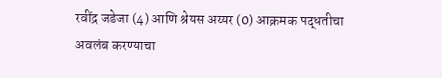रवींद्र जडेजा (4) आणि श्रेयस अय्यर (0) आक्रमक पद्धतीचा अवलंब करण्याचा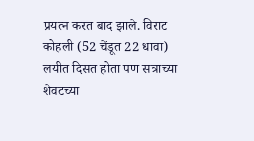प्रयत्न करत बाद झाले. विराट कोहली (52 चेंडूत 22 धावा) लयीत दिसत होता पण सत्राच्या शेवटच्या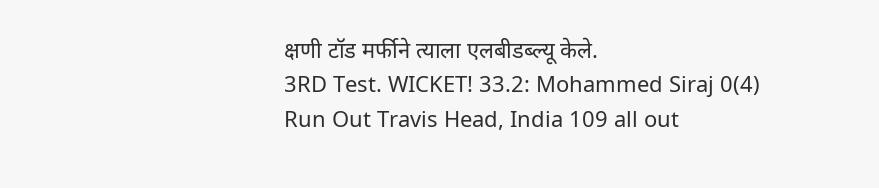क्षणी टॉड मर्फीने त्याला एलबीडब्ल्यू केले.
3RD Test. WICKET! 33.2: Mohammed Siraj 0(4) Run Out Travis Head, India 109 all out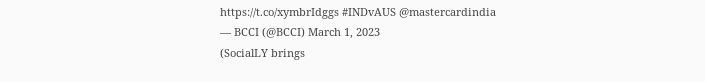https://t.co/xymbrIdggs #INDvAUS @mastercardindia
— BCCI (@BCCI) March 1, 2023
(SocialLY brings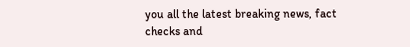you all the latest breaking news, fact checks and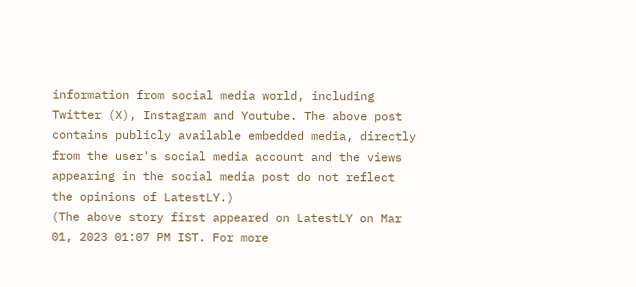information from social media world, including Twitter (X), Instagram and Youtube. The above post contains publicly available embedded media, directly from the user's social media account and the views appearing in the social media post do not reflect the opinions of LatestLY.)
(The above story first appeared on LatestLY on Mar 01, 2023 01:07 PM IST. For more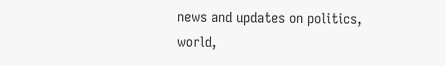news and updates on politics, world,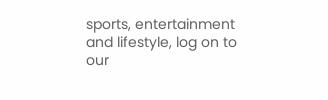sports, entertainment and lifestyle, log on to our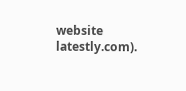website latestly.com).